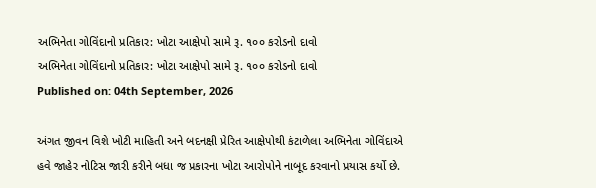અભિનેતા ગોવિંદાનો પ્રતિકાર: ખોટા આક્ષેપો સામે રૂ. ૧૦૦ કરોડનો દાવો
અભિનેતા ગોવિંદાનો પ્રતિકાર: ખોટા આક્ષેપો સામે રૂ. ૧૦૦ કરોડનો દાવો
Published on: 04th September, 2026

અંગત જીવન વિશે ખોટી માહિતી અને બદનક્ષી પ્રેરિત આક્ષેપોથી કંટાળેલા અભિનેતા ગોવિંદાએ હવે જાહેર નોટિસ જારી કરીને બધા જ પ્રકારના ખોટા આરોપોને નાબૂદ કરવાનો પ્રયાસ કર્યો છે.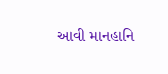આવી માનહાનિ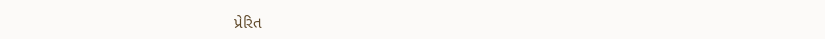પ્રેરિત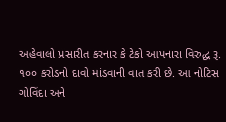અહેવાલો પ્રસારીત કરનાર કે ટેકો આપનારા વિરુદ્ધ રૂ. ૧૦૦ કરોડનો દાવો માંડવાની વાત કરી છે. આ નોટિસ ગોવિંદા અને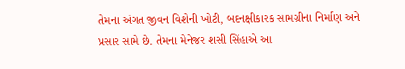તેમના અંગત જીવન વિશેની ખોટી, બદનક્ષીકારક સામગ્રીના નિર્માણ અને પ્રસાર સામે છે. તેમના મેનેજર શસી સિંહાએ આ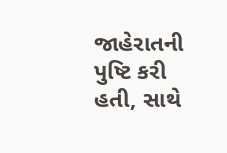જાહેરાતની પુષ્ટિ કરી હતી, સાથે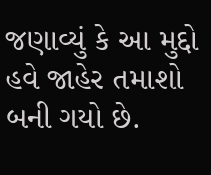જણાવ્યું કે આ મુદ્દો હવે જાહેર તમાશો બની ગયો છે.